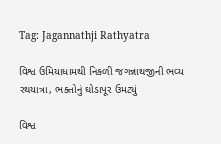Tag: Jagannathji Rathyatra

વિશ્વ ઉમિયાધામથી નિકળી જગન્નાથજીની ભવ્ય રથયાત્રા, ભક્તોનું ઘોડાપૂર ઉમટ્યું

વિશ્વ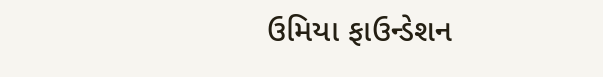ઉમિયા ફાઉન્ડેશન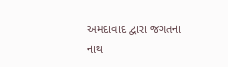અમદાવાદ દ્વારા જગતના નાથ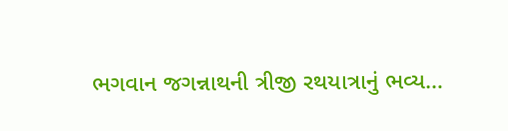ભગવાન જગન્નાથની ત્રીજી રથયાત્રાનું ભવ્ય…